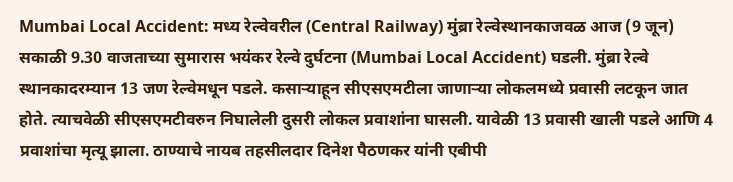Mumbai Local Accident: मध्य रेल्वेवरील (Central Railway) मुंब्रा रेल्वेस्थानकाजवळ आज (9 जून) सकाळी 9.30 वाजताच्या सुमारास भयंकर रेल्वे दुर्घटना (Mumbai Local Accident) घडली. मुंब्रा रेल्वे स्थानकादरम्यान 13 जण रेल्वेमधून पडले. कसाऱ्याहून सीएसएमटीला जाणाऱ्या लोकलमध्ये प्रवासी लटकून जात होते. त्याचवेळी सीएसएमटीवरुन निघालेली दुसरी लोकल प्रवाशांना घासली. यावेळी 13 प्रवासी खाली पडले आणि 4 प्रवाशांचा मृत्यू झाला. ठाण्याचे नायब तहसीलदार दिनेश पैठणकर यांनी एबीपी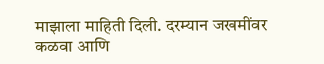माझाला माहिती दिली. दरम्यान जखमींवर कळवा आणि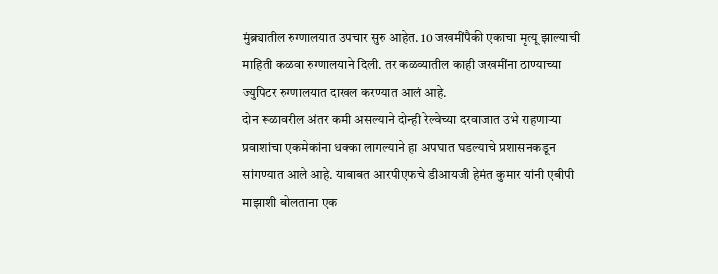मुंब्र्यातील रुग्णालयात उपचार सुरु आहेत. 10 जखमींपैकी एकाचा मृत्यू झाल्याची माहिती कळवा रुग्णालयाने दिली. तर कळव्यातील काही जखमींना ठाण्याच्या ज्युपिटर रुग्णालयात दाखल करण्यात आलं आहे.
दोन रूळावरील अंतर कमी असल्याने दोन्ही रेल्वेच्या दरवाजात उभे राहणाऱ्या प्रवाशांचा एकमेकांना धक्का लागल्याने हा अपघात घडल्याचे प्रशासनकडून सांगण्यात आले आहे. याबाबत आरपीएफचे डीआयजी हेमंत कुमार यांनी एबीपी माझाशी बोलताना एक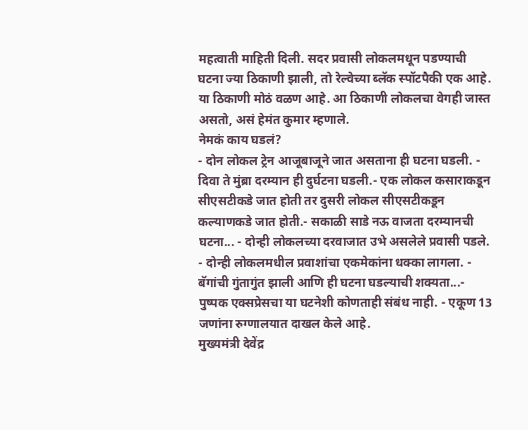महत्वाती माहिती दिली. सदर प्रवासी लोकलमधून पडण्याची घटना ज्या ठिकाणी झाली, तो रेल्वेच्या ब्लॅक स्पॉटपैकी एक आहे. या ठिकाणी मोठं वळण आहे. आ ठिकाणी लोकलचा वेगही जास्त असतो, असं हेमंत कुमार म्हणाले.
नेमकं काय घडलं?
- दोन लोकल ट्रेन आजूबाजूने जात असताना ही घटना घडली. - दिवा ते मुंब्रा दरम्यान ही दुर्घटना घडली.- एक लोकल कसाराकडून सीएसटीकडे जात होती तर दुसरी लोकल सीएसटीकडून कल्याणकडे जात होती.- सकाळी साडे नऊ वाजता दरम्यानची घटना... - दोन्ही लोकलच्या दरवाजात उभे असलेले प्रवासी पडले. - दोन्ही लोकलमधील प्रवाशांचा एकमेकांना धक्का लागला. - बॅगांची गुंतागुंत झाली आणि ही घटना घडल्याची शक्यता...- पुष्पक एक्सप्रेसचा या घटनेशी कोणताही संबंध नाही. - एकूण 13 जणांना रुग्णालयात दाखल केले आहे.
मुख्यमंत्री देवेंद्र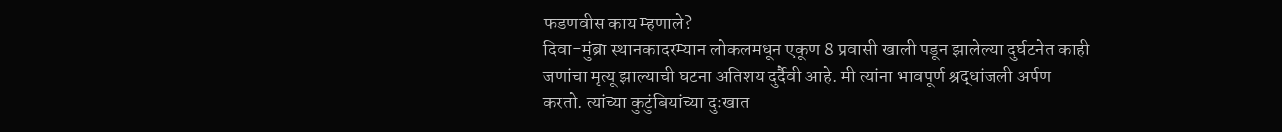फडणवीस काय म्हणाले?
दिवा-मुंब्रा स्थानकादरम्यान लोकलमधून एकूण 8 प्रवासी खाली पडून झालेल्या दुर्घटनेत काही जणांचा मृत्यू झाल्याची घटना अतिशय दुर्दैवी आहे. मी त्यांना भावपूर्ण श्रद्धांजली अर्पण करतो. त्यांच्या कुटुंबियांच्या दुःखात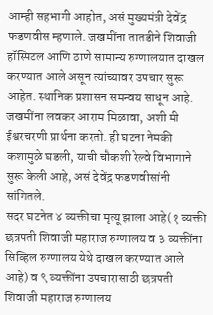आम्ही सहभागी आहोत, असं मुख्यमंत्री देवेंद्र फडणवीस म्हणाले. जखमींना तातडीने शिवाजी हॉस्पिटल आणि ठाणे सामान्य रुग्णालयात दाखल करण्यात आले असून त्यांच्यावर उपचार सुरू आहेत. स्थानिक प्रशासन समन्वय साधून आहे. जखमींना लवकर आराम मिळावा, अशी मी ईश्वरचरणी प्रार्थना करतो. ही घटना नेमकी कशामुळे घडली, याची चौकशी रेल्वे विभागाने सुरू केली आहे, असं देवेंद्र फडणवीसांनी सांगितले.
सदर घटनेत ४ व्यक्तीचा मृत्यू झाला आहे(१ व्यक्ती छत्रपती शिवाजी महाराज रुग्णालय व ३ व्यक्तींना सिव्हिल रुग्णालय येथे दाखल करण्यात आले आहे) व ९ व्यक्तींना उपचारासाठी छत्रपती शिवाजी महाराज रुग्णालय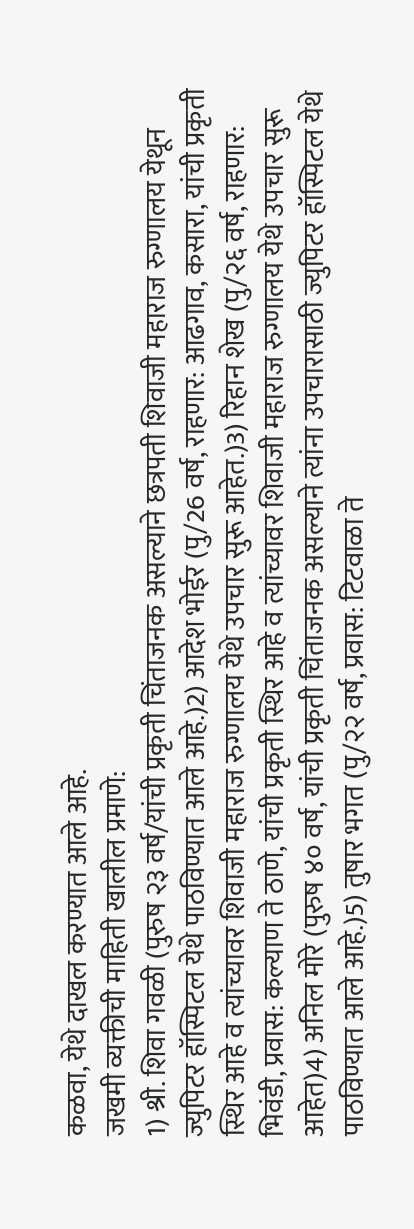कळवा, येथे दाखल करण्यात आले आहे.
जखमी व्यक्तीची माहिती खालील प्रमाणे:
1) श्री. शिवा गवळी (पुरुष २३ वर्ष/यांची प्रकृती चिंताजनक असल्याने छत्रपती शिवाजी महाराज रुग्णालय येथून ज्युपिटर हॉस्पिटल येथे पाठविण्यात आले आहे.)2) आदेश भोईर (पु/26 वर्ष, राहणार: आढगाव, कसारा, यांची प्रकृती स्थिर आहे व त्यांच्यावर शिवाजी महाराज रुग्णालय येथे उपचार सुरू आहेत.)3) रिहान शेख (पु/२६ वर्ष, राहणार: भिवंडी, प्रवास: कल्याण ते ठाणे, यांची प्रकृती स्थिर आहे व त्यांच्यावर शिवाजी महाराज रुग्णालय येथे उपचार सुरू आहेत)4) अनिल मोरे (पुरुष ४० वर्ष, यांची प्रकृती चिंताजनक असल्याने त्यांना उपचारासाठी ज्युपिटर हॉस्पिटल येथे पाठविण्यात आले आहे.)5) तुषार भगत (पु/२२ वर्ष, प्रवास: टिटवाळा ते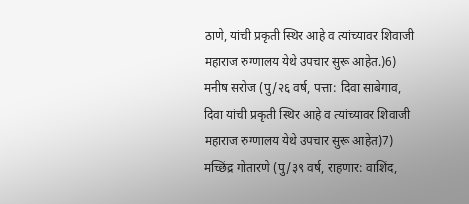ठाणे, यांची प्रकृती स्थिर आहे व त्यांच्यावर शिवाजी महाराज रुग्णालय येथे उपचार सुरू आहेत.)6) मनीष सरोज (पु/२६ वर्ष, पत्ता: दिवा साबेगाव, दिवा यांची प्रकृती स्थिर आहे व त्यांच्यावर शिवाजी महाराज रुग्णालय येथे उपचार सुरू आहेत)7) मच्छिंद्र गोतारणे (पु/३९ वर्ष, राहणार: वाशिंद,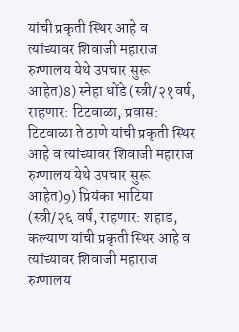यांची प्रकृती स्थिर आहे व त्यांच्यावर शिवाजी महाराज रुग्णालय येथे उपचार सुरू आहेत)8) स्नेहा धोंडे (स्त्री/२१वर्ष, राहणार: टिटवाळा, प्रवास: टिटवाळा ते ठाणे यांची प्रकृती स्थिर आहे व त्यांच्यावर शिवाजी महाराज रुग्णालय येथे उपचार सुरू आहेत)9) प्रियंका भाटिया (स्त्री/२६ वर्ष, राहणार: शहाड, कल्याण यांची प्रकृती स्थिर आहे व त्यांच्यावर शिवाजी महाराज रुग्णालय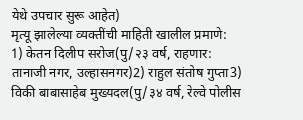येथे उपचार सुरू आहेत)
मृत्यू झालेल्या व्यक्तींची माहिती खालील प्रमाणे:
1) केतन दिलीप सरोज(पु/२३ वर्ष, राहणार: तानाजी नगर, उल्हासनगर)2) राहुल संतोष गुप्ता3) विकी बाबासाहेब मुख्यदल(पु/३४ वर्ष, रेल्वे पोलीस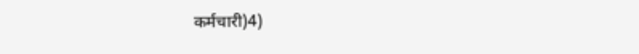कर्मचारी)4)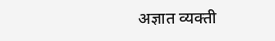अज्ञात व्यक्ती